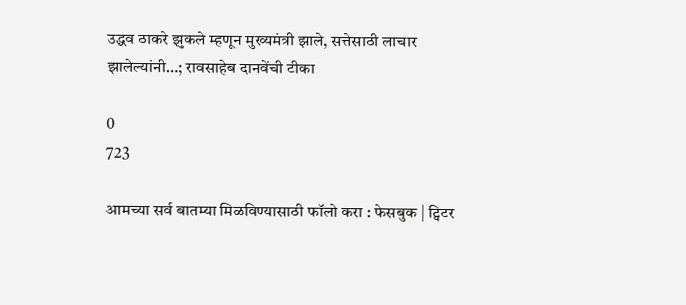उद्धव ठाकरे झुकले म्हणून मुख्यमंत्री झाले, सत्तेसाठी लाचार झालेल्यांनी…; रावसाहेब दानवेंची टीका

0
723

आमच्या सर्व बातम्या मिळविण्यासाठी फॉलो करा : फेसबुक | ट्विटर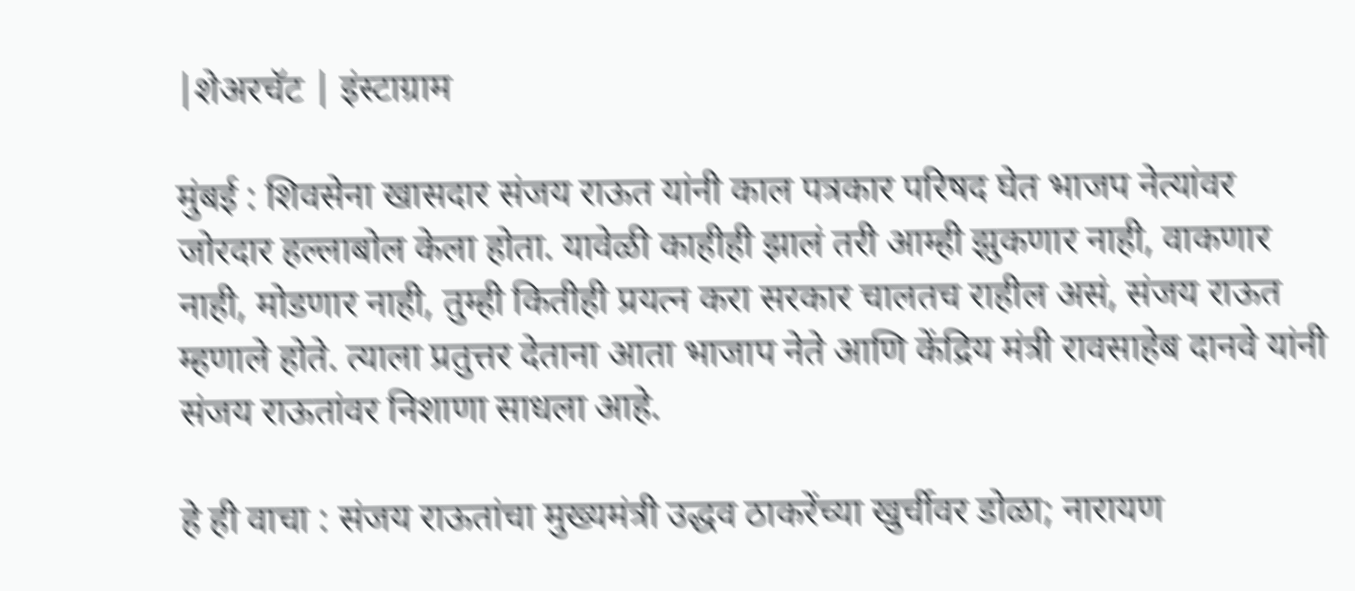|शेअरचॅट | इंस्टाग्राम

मुंबई : शिवसेना खासदार संजय राऊत यांनी काल पत्रकार परिषद घेत भाजप नेत्यांवर जोरदार हल्लाबोल केला होता. यावेळी काहीही झालं तरी आम्ही झुकणार नाही, वाकणार नाही, मोडणार नाही, तुम्ही कितीही प्रयत्न करा सरकार चालतच राहील असं, संजय राऊत म्हणाले होते. त्याला प्रतुत्तर देताना आता भाजाप नेते आणि केंद्रिय मंत्री रावसाहेब दानवे यांनी संजय राऊतांवर निशाणा साधला आहे.

हे ही वाचा : संजय राऊतांचा मुख्यमंत्री उद्धव ठाकरेंच्या खुर्चीवर डोळा; नारायण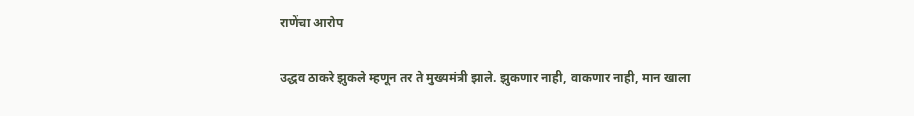राणेंचा आरोप

उद्धव ठाकरे झुकले म्हणून तर ते मुख्यमंत्री झाले. झुकणार नाही, वाकणार नाही, मान खाला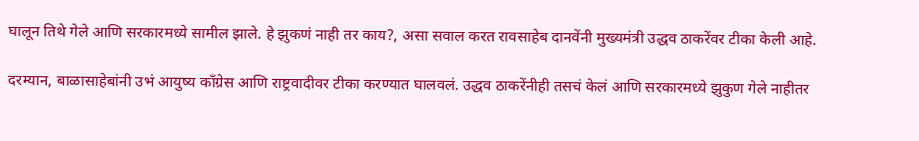घालून तिथे गेले आणि सरकारमध्ये सामील झाले. हे झुकणं नाही तर काय?, असा सवाल करत रावसाहेब दानवेंनी मुख्यमंत्री उद्धव ठाकरेंवर टीका केली आहे.

दरम्यान, बाळासाहेबांनी उभं आयुष्य काँग्रेस आणि राष्ट्रवादीवर टीका करण्यात घालवलं. उद्धव ठाकरेंनीही तसचं केलं आणि सरकारमध्ये झुकुण गेले नाहीतर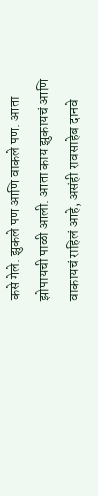कसे गेले. झुकले पण आणि वाकले पण. आता झोपायची पाळी आली. आता काय झुकायचं आणि वाकायचं राहिलं आहे, असंही रावसाहेब दानवे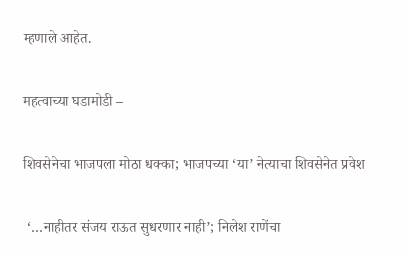म्हणाले आहेत.

महत्वाच्या घडामोडी –

शिवसेनेचा भाजपला मोठा धक्का; भाजपच्या ‘या’ नेत्याचा शिवसेनेत प्रवेश

 ‘…नाहीतर संजय राऊत सुधरणार नाही’; निलेश राणेंचा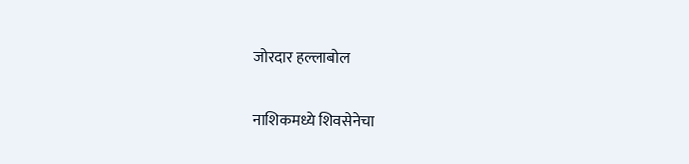जोरदार हल्लाबोल

नाशिकमध्ये शिवसेनेचा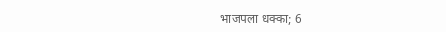भाजपला धक्का; 6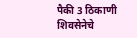पैकी 3 ठिकाणी शिवसेनेचे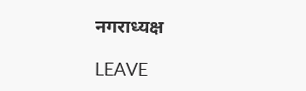नगराध्यक्ष

LEAVE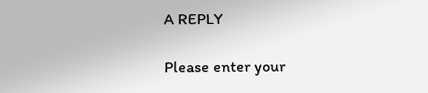A REPLY

Please enter your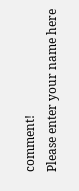comment!
Please enter your name here